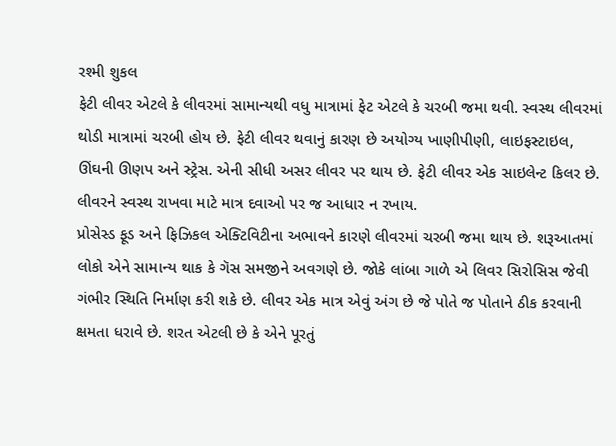રશ્મી શુકલ
ફેટી લીવર એટલે કે લીવરમાં સામાન્યથી વધુ માત્રામાં ફેટ એટલે કે ચરબી જમા થવી. સ્વસ્થ લીવરમાં થોડી માત્રામાં ચરબી હોય છે. ફેટી લીવર થવાનું કારણ છે અયોગ્ય ખાણીપીણી, લાઇફસ્ટાઇલ, ઊંઘની ઊણપ અને સ્ટ્રેસ. એની સીધી અસર લીવર પર થાય છે. ફેટી લીવર એક સાઇલેન્ટ કિલર છે. લીવરને સ્વસ્થ રાખવા માટે માત્ર દવાઓ પર જ આધાર ન રખાય.
પ્રોસેસ્ડ ફૂડ અને ફિઝિકલ એક્ટિવિટીના અભાવને કારણે લીવરમાં ચરબી જમા થાય છે. શરૂઆતમાં લોકો એને સામાન્ય થાક કે ગૅસ સમજીને અવગણે છે. જોકે લાંબા ગાળે એ લિવર સિરોસિસ જેવી ગંભીર સ્થિતિ નિર્માણ કરી શકે છે. લીવર એક માત્ર એવું અંગ છે જે પોતે જ પોતાને ઠીક કરવાની ક્ષમતા ધરાવે છે. શરત એટલી છે કે એને પૂરતું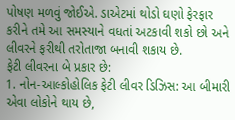પોષણ મળવું જોઈએ. ડાએટમાં થોડો ઘણો ફેરફાર કરીને તમે આ સમસ્યાને વધતાં અટકાવી શકો છો અને લીવરને ફરીથી તરોતાજા બનાવી શકાય છે.
ફેટી લીવરના બે પ્રકાર છે:
1. નોન-આલ્કોહોલિક ફેટી લીવર ડિઝિસ: આ બીમારી એવા લોકોને થાય છે,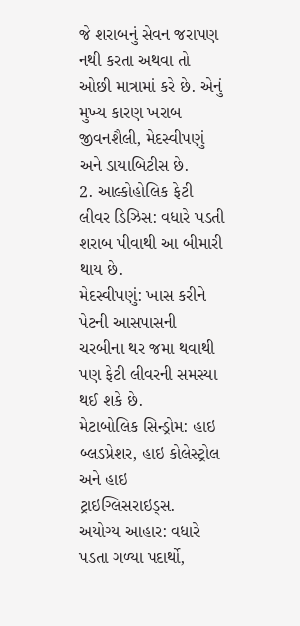જે શરાબનું સેવન જરાપણ નથી કરતા અથવા તો ઓછી માત્રામાં કરે છે. એનું મુખ્ય કારણ ખરાબ જીવનશૈલી, મેદસ્વીપણું અને ડાયાબિટીસ છે.
2. આલ્કોહોલિક ફેટી લીવર ડિઝિસ: વધારે પડતી શરાબ પીવાથી આ બીમારી થાય છે.
મેદસ્વીપણું: ખાસ કરીને પેટની આસપાસની ચરબીના થર જમા થવાથી પણ ફેટી લીવરની સમસ્યા થઈ શકે છે.
મેટાબોલિક સિન્ડ્રોમ: હાઇ બ્લડપ્રેશર, હાઇ કોલેસ્ટ્રોલ અને હાઇ ટ્રાઇગ્લિસરાઇડ્સ.
અયોગ્ય આહાર: વધારે પડતા ગળ્યા પદાર્થો,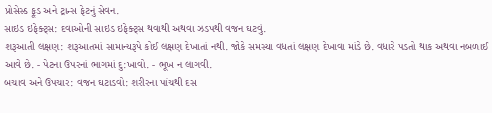પ્રોસેસ્ડ ફૂડ અને ટ્રાન્સ ફેટનું સેવન.
સાઇડ ઇફેક્ટ્સ: દવાઓની સાઇડ ઇફેક્ટ્સ થવાથી અથવા ઝડપથી વજન ઘટવું.
શરૂઆતી લક્ષણ: શરૂઆતમાં સામાન્યરૂપે કોઈ લક્ષણ દેખાતાં નથી. જોકે સમસ્યા વધતાં લક્ષણ દેખાવા માંડે છે. વધારે પડતો થાક અથવા નબળાઈ આવે છે. - પેટના ઉપરનાં ભાગમાં દુ:ખાવો. - ભૂખ ન લાગવી.
બચાવ અને ઉપચાર: વજન ઘટાડવો: શરીરના પાંચથી દસ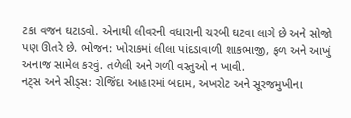ટકા વજન ઘટાડવો. એનાથી લીવરની વધારાની ચરબી ઘટવા લાગે છે અને સોજો પણ ઊતરે છે. ભોજન: ખોરાકમાં લીલા પાંદડાવાળી શાકભાજી, ફળ અને આખું અનાજ સામેલ કરવું. તળેલી અને ગળી વસ્તુઓ ન ખાવી.
નટ્સ અને સીડ્સ: રોજિંદા આહારમાં બદામ, અખરોટ અને સૂરજમુખીના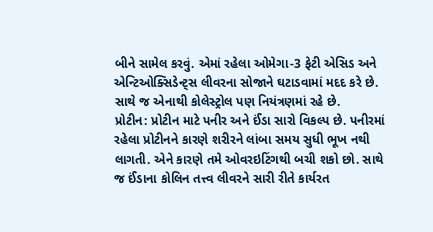બીને સામેલ કરવું. એમાં રહેલા ઓમેગા-3 ફેટી એસિડ અને એન્ટિઓક્સિડેન્ટ્સ લીવરના સોજાને ઘટાડવામાં મદદ કરે છે. સાથે જ એનાથી કોલેસ્ટ્રોલ પણ નિયંત્રણમાં રહે છે.
પ્રોટીન: પ્રોટીન માટે પનીર અને ઈંડા સારો વિકલ્પ છે. પનીરમાં રહેલા પ્રોટીનને કારણે શરીરને લાંબા સમય સુધી ભૂખ નથી લાગતી. એને કારણે તમે ઓવરઇટિંગથી બચી શકો છો. સાથે જ ઈંડાના કોલિન તત્ત્વ લીવરને સારી રીતે કાર્યરત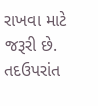રાખવા માટે જરૂરી છે. તદઉપરાંત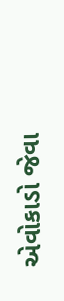એવોકાડો જેવા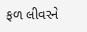ફળ લીવરને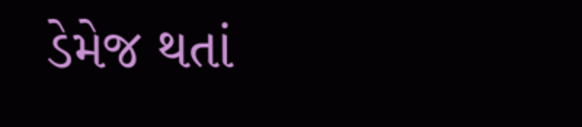ડેમેજ થતાં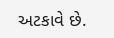અટકાવે છે.